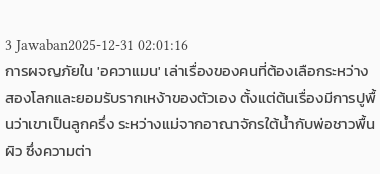3 Jawaban2025-12-31 02:01:16
การผจญภัยใน 'อควาแมน' เล่าเรื่องของคนที่ต้องเลือกระหว่างสองโลกและยอมรับรากเหง้าของตัวเอง ตั้งแต่ต้นเรื่องมีการปูพื้นว่าเขาเป็นลูกครึ่ง ระหว่างแม่จากอาณาจักรใต้น้ำกับพ่อชาวพื้นผิว ซึ่งความต่า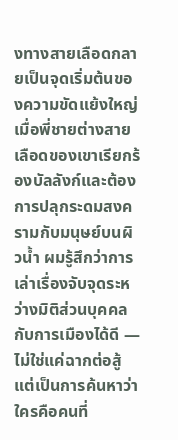งทางสายเลือดกลายเป็นจุดเริ่มต้นของความขัดแย้งใหญ่ เมื่อพี่ชายต่างสายเลือดของเขาเรียกร้องบัลลังก์และต้องการปลุกระดมสงครามกับมนุษย์บนผิวน้ำ ผมรู้สึกว่าการเล่าเรื่องจับจุดระหว่างมิติส่วนบุคคลกับการเมืองได้ดี — ไม่ใช่แค่ฉากต่อสู้ แต่เป็นการค้นหาว่าใครคือคนที่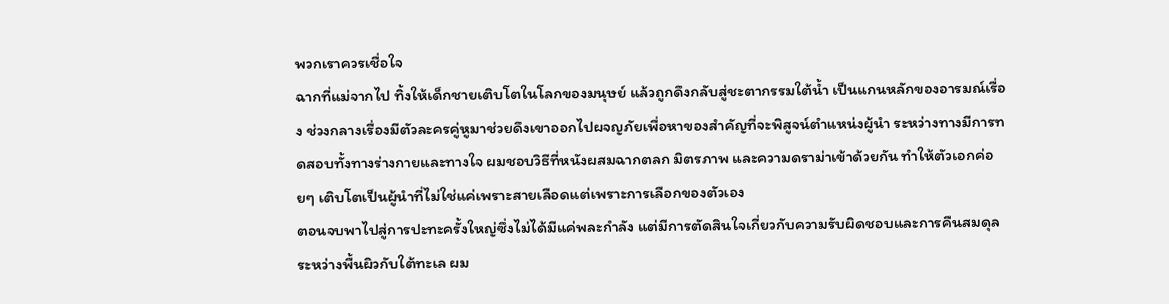พวกเราควรเชื่อใจ
ฉากที่แม่จากไป ทิ้งให้เด็กชายเติบโตในโลกของมนุษย์ แล้วถูกดึงกลับสู่ชะตากรรมใต้น้ำ เป็นแกนหลักของอารมณ์เรื่อง ช่วงกลางเรื่องมีตัวละครคู่หูมาช่วยดึงเขาออกไปผจญภัยเพื่อหาของสำคัญที่จะพิสูจน์ตำแหน่งผู้นำ ระหว่างทางมีการทดสอบทั้งทางร่างกายและทางใจ ผมชอบวิธีที่หนังผสมฉากตลก มิตรภาพ และความดราม่าเข้าด้วยกัน ทำให้ตัวเอกค่อยๆ เติบโตเป็นผู้นำที่ไม่ใช่แค่เพราะสายเลือดแต่เพราะการเลือกของตัวเอง
ตอนจบพาไปสู่การปะทะครั้งใหญ่ซึ่งไม่ได้มีแค่พละกำลัง แต่มีการตัดสินใจเกี่ยวกับความรับผิดชอบและการคืนสมดุลระหว่างพื้นผิวกับใต้ทะเล ผม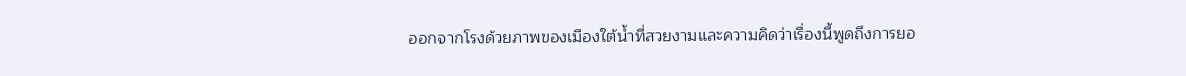ออกจากโรงด้วยภาพของเมืองใต้น้ำที่สวยงามและความคิดว่าเรื่องนี้พูดถึงการยอ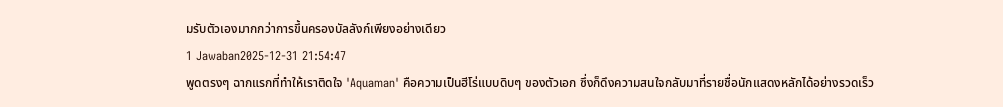มรับตัวเองมากกว่าการขึ้นครองบัลลังก์เพียงอย่างเดียว
1 Jawaban2025-12-31 21:54:47
พูดตรงๆ ฉากแรกที่ทำให้เราติดใจ 'Aquaman' คือความเป็นฮีโร่แบบดิบๆ ของตัวเอก ซึ่งก็ดึงความสนใจกลับมาที่รายชื่อนักแสดงหลักได้อย่างรวดเร็ว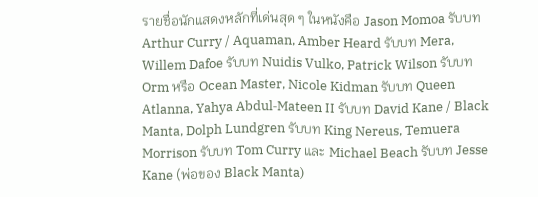รายชื่อนักแสดงหลักที่เด่นสุด ๆ ในหนังคือ Jason Momoa รับบท Arthur Curry / Aquaman, Amber Heard รับบท Mera, Willem Dafoe รับบท Nuidis Vulko, Patrick Wilson รับบท Orm หรือ Ocean Master, Nicole Kidman รับบท Queen Atlanna, Yahya Abdul‑Mateen II รับบท David Kane / Black Manta, Dolph Lundgren รับบท King Nereus, Temuera Morrison รับบท Tom Curry และ Michael Beach รับบท Jesse Kane (พ่อของ Black Manta)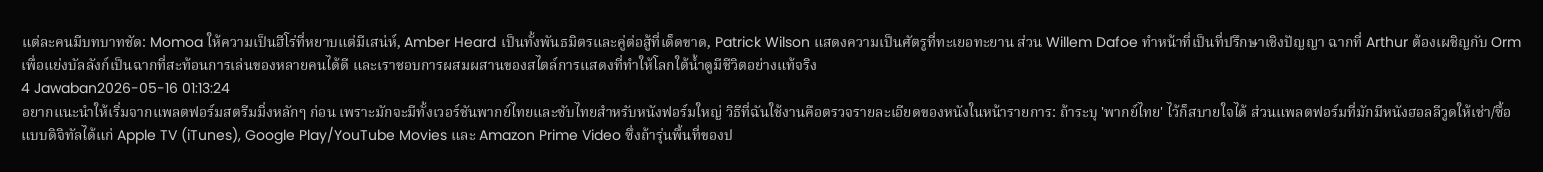แต่ละคนมีบทบาทชัด: Momoa ให้ความเป็นฮีโร่ที่หยาบแต่มีเสน่ห์, Amber Heard เป็นทั้งพันธมิตรและคู่ต่อสู้ที่เด็ดขาด, Patrick Wilson แสดงความเป็นศัตรูที่ทะเยอทะยาน ส่วน Willem Dafoe ทำหน้าที่เป็นที่ปรึกษาเชิงปัญญา ฉากที่ Arthur ต้องเผชิญกับ Orm เพื่อแย่งบัลลังก์เป็นฉากที่สะท้อนการเล่นของหลายคนได้ดี และเราชอบการผสมผสานของสไตล์การแสดงที่ทำให้โลกใต้น้ำดูมีชีวิตอย่างแท้จริง
4 Jawaban2026-05-16 01:13:24
อยากแนะนำให้เริ่มจากแพลตฟอร์มสตรีมมิ่งหลักๆ ก่อน เพราะมักจะมีทั้งเวอร์ชันพากย์ไทยและซับไทยสำหรับหนังฟอร์มใหญ่ วิธีที่ฉันใช้งานคือตรวจรายละเอียดของหนังในหน้ารายการ: ถ้าระบุ 'พากย์ไทย' ไว้ก็สบายใจได้ ส่วนแพลตฟอร์มที่มักมีหนังฮอลลีวูดให้เช่า/ซื้อแบบดิจิทัลได้แก่ Apple TV (iTunes), Google Play/YouTube Movies และ Amazon Prime Video ซึ่งถ้ารุ่นพื้นที่ของป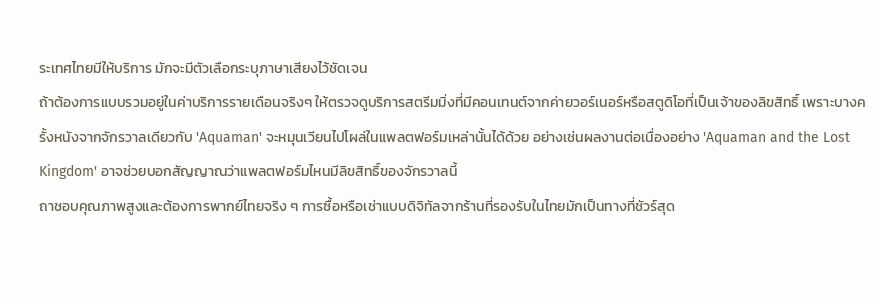ระเทศไทยมีให้บริการ มักจะมีตัวเลือกระบุภาษาเสียงไว้ชัดเจน
ถ้าต้องการแบบรวมอยู่ในค่าบริการรายเดือนจริงๆ ให้ตรวจดูบริการสตรีมมิ่งที่มีคอนเทนต์จากค่ายวอร์เนอร์หรือสตูดิโอที่เป็นเจ้าของลิขสิทธิ์ เพราะบางครั้งหนังจากจักรวาลเดียวกับ 'Aquaman' จะหมุนเวียนไปโผล่ในแพลตฟอร์มเหล่านั้นได้ด้วย อย่างเช่นผลงานต่อเนื่องอย่าง 'Aquaman and the Lost Kingdom' อาจช่วยบอกสัญญาณว่าแพลตฟอร์มไหนมีลิขสิทธิ์ของจักรวาลนี้
ถาชอบคุณภาพสูงและต้องการพากย์ไทยจริง ๆ การซื้อหรือเช่าแบบดิจิทัลจากร้านที่รองรับในไทยมักเป็นทางที่ชัวร์สุด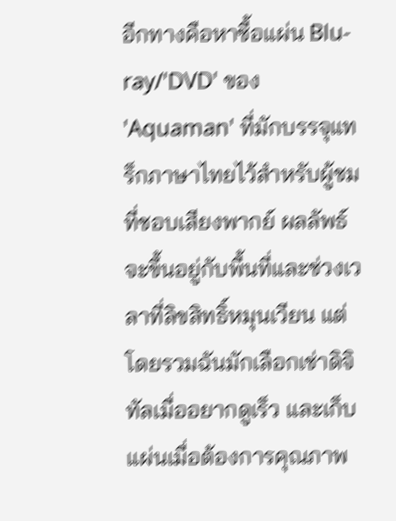อีกทางคือหาซื้อแผ่น Blu-ray/'DVD' ของ 'Aquaman' ที่มักบรรจุแทร็กภาษาไทยไว้สำหรับผู้ชมที่ชอบเสียงพากย์ ผลลัพธ์จะขึ้นอยู่กับพื้นที่และช่วงเวลาที่ลิขสิทธิ์หมุนเวียน แต่โดยรวมฉันมักเลือกเช่าดิจิทัลเมื่ออยากดูเร็ว และเก็บแผ่นเมื่อต้องการคุณภาพ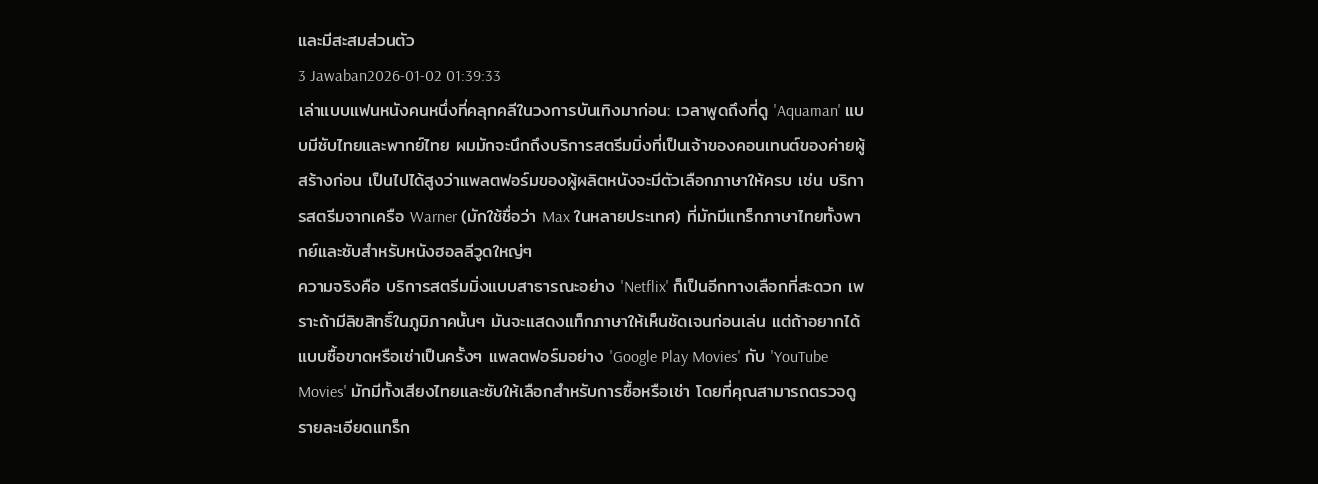และมีสะสมส่วนตัว
3 Jawaban2026-01-02 01:39:33
เล่าแบบแฟนหนังคนหนึ่งที่คลุกคลีในวงการบันเทิงมาก่อน: เวลาพูดถึงที่ดู 'Aquaman' แบบมีซับไทยและพากย์ไทย ผมมักจะนึกถึงบริการสตรีมมิ่งที่เป็นเจ้าของคอนเทนต์ของค่ายผู้สร้างก่อน เป็นไปได้สูงว่าแพลตฟอร์มของผู้ผลิตหนังจะมีตัวเลือกภาษาให้ครบ เช่น บริการสตรีมจากเครือ Warner (มักใช้ชื่อว่า Max ในหลายประเทศ) ที่มักมีแทร็กภาษาไทยทั้งพากย์และซับสำหรับหนังฮอลลีวูดใหญ่ๆ
ความจริงคือ บริการสตรีมมิ่งแบบสาธารณะอย่าง 'Netflix' ก็เป็นอีกทางเลือกที่สะดวก เพราะถ้ามีลิขสิทธิ์ในภูมิภาคนั้นๆ มันจะแสดงแท็กภาษาให้เห็นชัดเจนก่อนเล่น แต่ถ้าอยากได้แบบซื้อขาดหรือเช่าเป็นครั้งๆ แพลตฟอร์มอย่าง 'Google Play Movies' กับ 'YouTube Movies' มักมีทั้งเสียงไทยและซับให้เลือกสำหรับการซื้อหรือเช่า โดยที่คุณสามารถตรวจดูรายละเอียดแทร็ก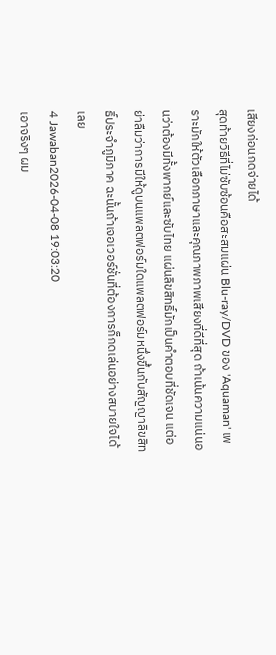เสียงก่อนกดจ่ายได้
สุดท้ายวิธีที่ไม่ซับซ้อนคือสะสมแผ่น Blu-ray/DVD ของ 'Aquaman' เพราะมักให้ตัวเลือกภาษาและคุณภาพภาพเสียงที่ดีที่สุด ถ้าเน้นความแน่นอนว่าต้องมีทั้งพากย์และซับไทย แผ่นลิขสิทธิ์มักเป็นคำตอบที่ชัดเจน แต่อย่าลืมว่าการมีให้ดูบนแพลตฟอร์มใดแพลตฟอร์มหนึ่งขึ้นกับสัญญาลิขสิทธิ์ประจำภูมิภาค ฉะนั้นถ้าเจอเวอร์ชั่นที่ต้องการก็กดเล่นอย่างสบายใจได้เลย
4 Jawaban2026-04-08 19:03:20
เอาจริงๆ ผม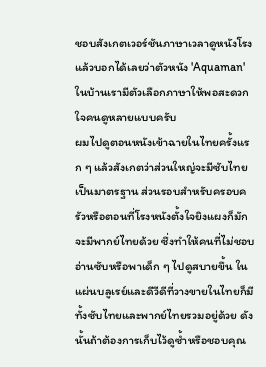ชอบสังเกตเวอร์ชันภาษาเวลาดูหนังโรง แล้วบอกได้เลยว่าตัวหนัง 'Aquaman' ในบ้านเรามีตัวเลือกภาษาให้พอสะดวกใจคนดูหลายแบบครับ
ผมไปดูตอนหนังเข้าฉายในไทยครั้งแรก ๆ แล้วสังเกตว่าส่วนใหญ่จะมีซับไทยเป็นมาตรฐาน ส่วนรอบสำหรับครอบครัวหรือตอนที่โรงหนังตั้งใจยิงแผงก็มักจะมีพากย์ไทยด้วย ซึ่งทำให้คนที่ไม่ชอบอ่านซับหรือพาเด็ก ๆ ไปดูสบายขึ้น ในแผ่นบลูเรย์และดีวีดีที่วางขายในไทยก็มีทั้งซับไทยและพากย์ไทยรวมอยู่ด้วย ดังนั้นถ้าต้องการเก็บไว้ดูซ้ำหรือชอบคุณ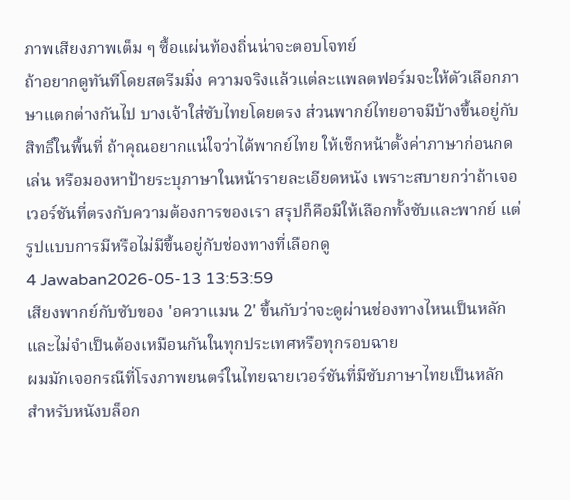ภาพเสียงภาพเต็ม ๆ ซื้อแผ่นท้องถิ่นน่าจะตอบโจทย์
ถ้าอยากดูทันทีโดยสตรีมมิ่ง ความจริงแล้วแต่ละแพลตฟอร์มจะให้ตัวเลือกภาษาแตกต่างกันไป บางเจ้าใส่ซับไทยโดยตรง ส่วนพากย์ไทยอาจมีบ้างขึ้นอยู่กับสิทธิ์ในพื้นที่ ถ้าคุณอยากแน่ใจว่าได้พากย์ไทย ให้เช็กหน้าตั้งค่าภาษาก่อนกดเล่น หรือมองหาป้ายระบุภาษาในหน้ารายละเอียดหนัง เพราะสบายกว่าถ้าเจอเวอร์ชันที่ตรงกับความต้องการของเรา สรุปก็คือมีให้เลือกทั้งซับและพากย์ แต่รูปแบบการมีหรือไม่มีขึ้นอยู่กับช่องทางที่เลือกดู
4 Jawaban2026-05-13 13:53:59
เสียงพากย์กับซับของ 'อควาแมน 2' ขึ้นกับว่าจะดูผ่านช่องทางไหนเป็นหลัก และไม่จำเป็นต้องเหมือนกันในทุกประเทศหรือทุกรอบฉาย
ผมมักเจอกรณีที่โรงภาพยนตร์ในไทยฉายเวอร์ชันที่มีซับภาษาไทยเป็นหลัก สำหรับหนังบล็อก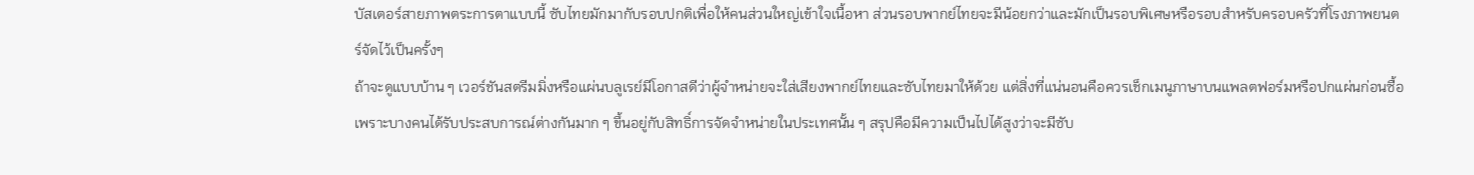บัสเตอร์สายภาพตระการตาแบบนี้ ซับไทยมักมากับรอบปกติเพื่อให้คนส่วนใหญ่เข้าใจเนื้อหา ส่วนรอบพากย์ไทยจะมีน้อยกว่าและมักเป็นรอบพิเศษหรือรอบสำหรับครอบครัวที่โรงภาพยนตร์จัดไว้เป็นครั้งๆ
ถ้าจะดูแบบบ้าน ๆ เวอร์ชันสตรีมมิ่งหรือแผ่นบลูเรย์มีโอกาสดีว่าผู้จำหน่ายจะใส่เสียงพากย์ไทยและซับไทยมาให้ด้วย แต่สิ่งที่แน่นอนคือควรเช็กเมนูภาษาบนแพลตฟอร์มหรือปกแผ่นก่อนซื้อ เพราะบางคนได้รับประสบการณ์ต่างกันมาก ๆ ขึ้นอยู่กับสิทธิ์การจัดจำหน่ายในประเทศนั้น ๆ สรุปคือมีความเป็นไปได้สูงว่าจะมีซับ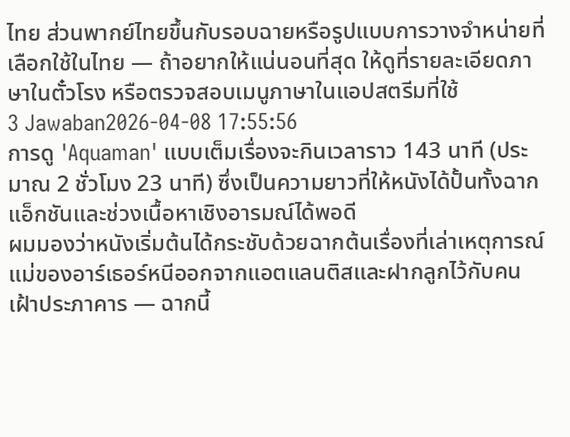ไทย ส่วนพากย์ไทยขึ้นกับรอบฉายหรือรูปแบบการวางจำหน่ายที่เลือกใช้ในไทย — ถ้าอยากให้แน่นอนที่สุด ให้ดูที่รายละเอียดภาษาในตั๋วโรง หรือตรวจสอบเมนูภาษาในแอปสตรีมที่ใช้
3 Jawaban2026-04-08 17:55:56
การดู 'Aquaman' แบบเต็มเรื่องจะกินเวลาราว 143 นาที (ประมาณ 2 ชั่วโมง 23 นาที) ซึ่งเป็นความยาวที่ให้หนังได้ปั้นทั้งฉากแอ็กชันและช่วงเนื้อหาเชิงอารมณ์ได้พอดี
ผมมองว่าหนังเริ่มต้นได้กระชับด้วยฉากต้นเรื่องที่เล่าเหตุการณ์แม่ของอาร์เธอร์หนีออกจากแอตแลนติสและฝากลูกไว้กับคนเฝ้าประภาคาร — ฉากนี้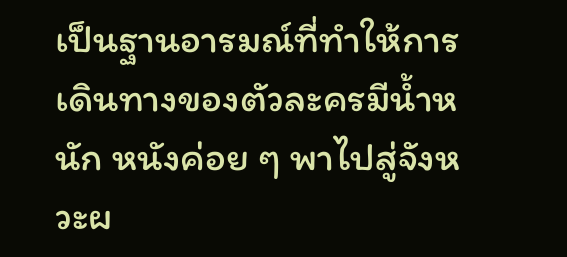เป็นฐานอารมณ์ที่ทำให้การเดินทางของตัวละครมีน้ำหนัก หนังค่อย ๆ พาไปสู่จังหวะผ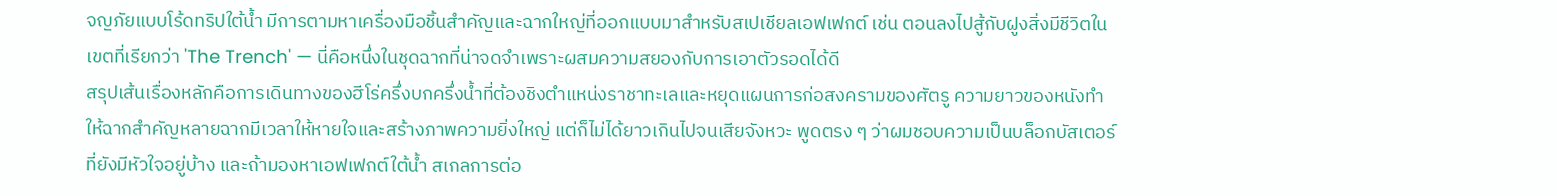จญภัยแบบโร้ดทริปใต้น้ำ มีการตามหาเครื่องมือชิ้นสำคัญและฉากใหญ่ที่ออกแบบมาสำหรับสเปเชียลเอฟเฟกต์ เช่น ตอนลงไปสู้กับฝูงสิ่งมีชีวิตในเขตที่เรียกว่า 'The Trench' — นี่คือหนึ่งในชุดฉากที่น่าจดจำเพราะผสมความสยองกับการเอาตัวรอดได้ดี
สรุปเส้นเรื่องหลักคือการเดินทางของฮีโร่ครึ่งบกครึ่งน้ำที่ต้องชิงตำแหน่งราชาทะเลและหยุดแผนการก่อสงครามของศัตรู ความยาวของหนังทำให้ฉากสำคัญหลายฉากมีเวลาให้หายใจและสร้างภาพความยิ่งใหญ่ แต่ก็ไม่ได้ยาวเกินไปจนเสียจังหวะ พูดตรง ๆ ว่าผมชอบความเป็นบล็อกบัสเตอร์ที่ยังมีหัวใจอยู่บ้าง และถ้ามองหาเอฟเฟกต์ใต้น้ำ สเกลการต่อ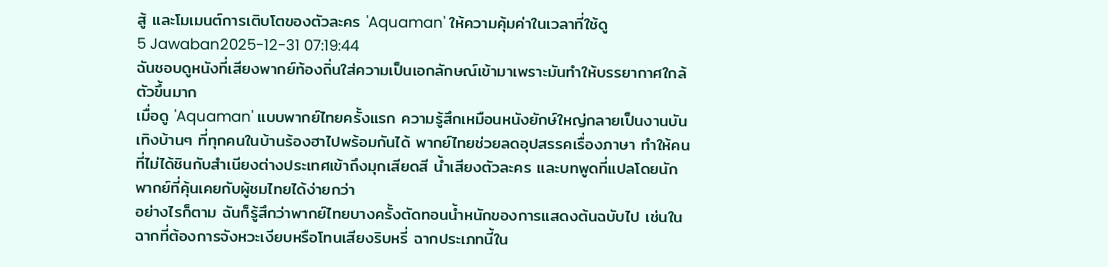สู้ และโมเมนต์การเติบโตของตัวละคร 'Aquaman' ให้ความคุ้มค่าในเวลาที่ใช้ดู
5 Jawaban2025-12-31 07:19:44
ฉันชอบดูหนังที่เสียงพากย์ท้องถิ่นใส่ความเป็นเอกลักษณ์เข้ามาเพราะมันทำให้บรรยากาศใกล้ตัวขึ้นมาก
เมื่อดู 'Aquaman' แบบพากย์ไทยครั้งแรก ความรู้สึกเหมือนหนังยักษ์ใหญ่กลายเป็นงานบันเทิงบ้านๆ ที่ทุกคนในบ้านร้องฮาไปพร้อมกันได้ พากย์ไทยช่วยลดอุปสรรคเรื่องภาษา ทำให้คนที่ไม่ได้ชินกับสำเนียงต่างประเทศเข้าถึงมุกเสียดสี น้ำเสียงตัวละคร และบทพูดที่แปลโดยนักพากย์ที่คุ้นเคยกับผู้ชมไทยได้ง่ายกว่า
อย่างไรก็ตาม ฉันก็รู้สึกว่าพากย์ไทยบางครั้งตัดทอนน้ำหนักของการแสดงต้นฉบับไป เช่นในฉากที่ต้องการจังหวะเงียบหรือโทนเสียงริบหรี่ ฉากประเภทนี้ใน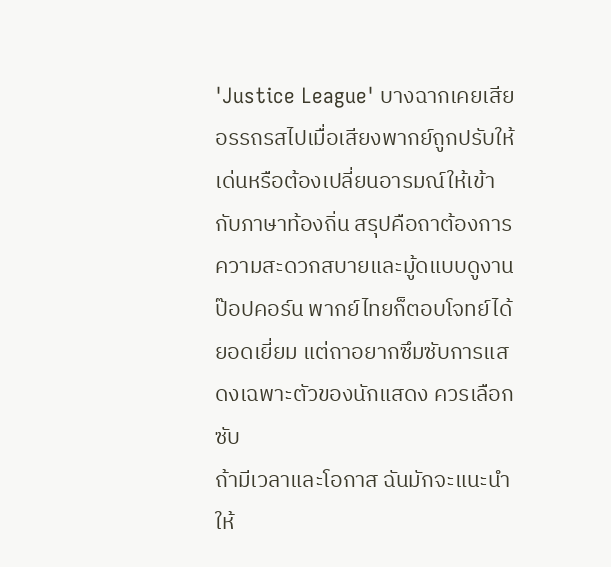'Justice League' บางฉากเคยเสียอรรถรสไปเมื่อเสียงพากย์ถูกปรับให้เด่นหรือต้องเปลี่ยนอารมณ์ให้เข้ากับภาษาท้องถิ่น สรุปคือถาต้องการความสะดวกสบายและมู้ดแบบดูงานป๊อปคอร์น พากย์ไทยก็ตอบโจทย์ได้ยอดเยี่ยม แต่ถาอยากซึมซับการแสดงเฉพาะตัวของนักแสดง ควรเลือกซับ
ถ้ามีเวลาและโอกาส ฉันมักจะแนะนำให้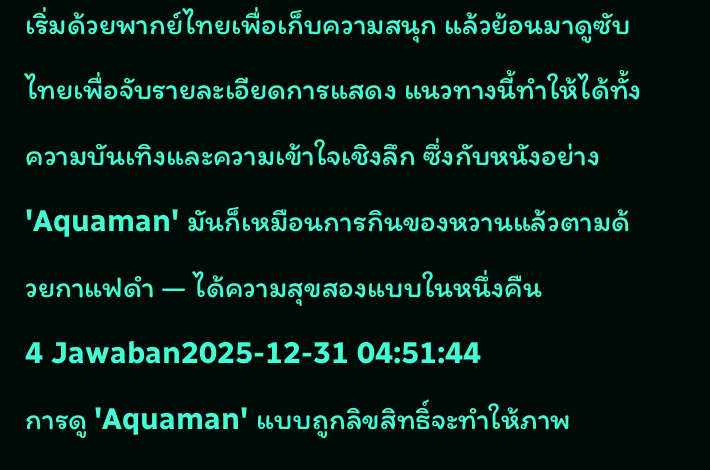เริ่มด้วยพากย์ไทยเพื่อเก็บความสนุก แล้วย้อนมาดูซับไทยเพื่อจับรายละเอียดการแสดง แนวทางนี้ทำให้ได้ทั้งความบันเทิงและความเข้าใจเชิงลึก ซึ่งกับหนังอย่าง 'Aquaman' มันก็เหมือนการกินของหวานแล้วตามด้วยกาแฟดำ — ได้ความสุขสองแบบในหนึ่งคืน
4 Jawaban2025-12-31 04:51:44
การดู 'Aquaman' แบบถูกลิขสิทธิ์จะทำให้ภาพ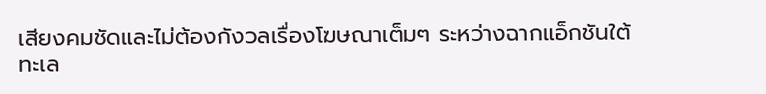เสียงคมชัดและไม่ต้องกังวลเรื่องโฆษณาเต็มๆ ระหว่างฉากแอ็กชันใต้ทะเล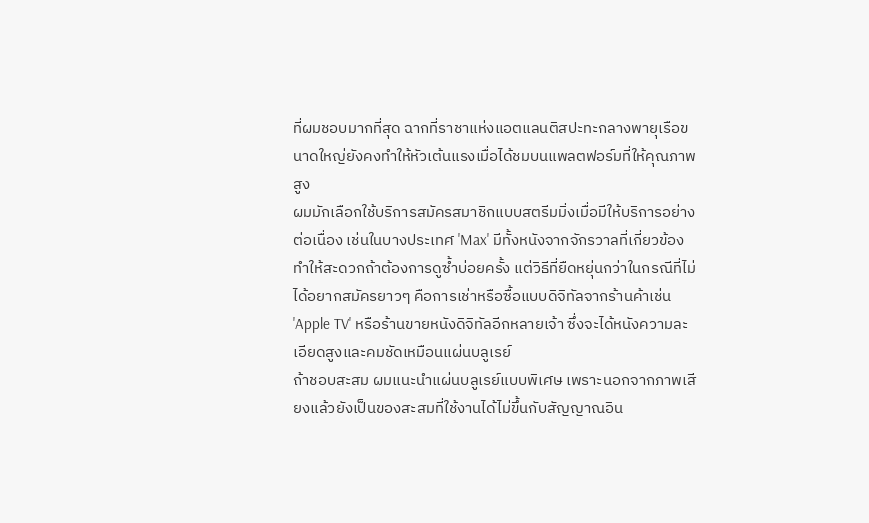ที่ผมชอบมากที่สุด ฉากที่ราชาแห่งแอตแลนติสปะทะกลางพายุเรือขนาดใหญ่ยังคงทำให้หัวเต้นแรงเมื่อได้ชมบนแพลตฟอร์มที่ให้คุณภาพสูง
ผมมักเลือกใช้บริการสมัครสมาชิกแบบสตรีมมิ่งเมื่อมีให้บริการอย่างต่อเนื่อง เช่นในบางประเทศ 'Max' มีทั้งหนังจากจักรวาลที่เกี่ยวข้อง ทำให้สะดวกถ้าต้องการดูซ้ำบ่อยครั้ง แต่วิธีที่ยืดหยุ่นกว่าในกรณีที่ไม่ได้อยากสมัครยาวๆ คือการเช่าหรือซื้อแบบดิจิทัลจากร้านค้าเช่น 'Apple TV' หรือร้านขายหนังดิจิทัลอีกหลายเจ้า ซึ่งจะได้หนังความละเอียดสูงและคมชัดเหมือนแผ่นบลูเรย์
ถ้าชอบสะสม ผมแนะนำแผ่นบลูเรย์แบบพิเศษ เพราะนอกจากภาพเสียงแล้วยังเป็นของสะสมที่ใช้งานได้ไม่ขึ้นกับสัญญาณอิน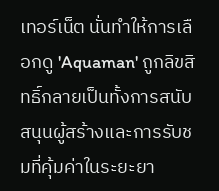เทอร์เน็ต นั่นทำให้การเลือกดู 'Aquaman' ถูกลิขสิทธิ์กลายเป็นทั้งการสนับสนุนผู้สร้างและการรับชมที่คุ้มค่าในระยะยา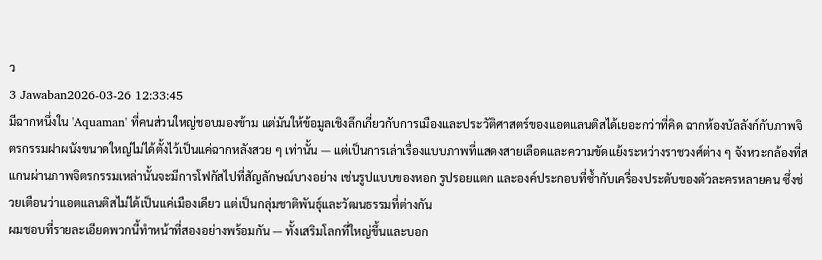ว
3 Jawaban2026-03-26 12:33:45
มีฉากหนึ่งใน 'Aquaman' ที่คนส่วนใหญ่ชอบมองข้าม แต่มันให้ข้อมูลเชิงลึกเกี่ยวกับการเมืองและประวัติศาสตร์ของแอตแลนติสได้เยอะกว่าที่คิด ฉากห้องบัลลังก์กับภาพจิตรกรรมฝาผนังขนาดใหญ่ไม่ได้ตั้งไว้เป็นแค่ฉากหลังสวย ๆ เท่านั้น — แต่เป็นการเล่าเรื่องแบบภาพที่แสดงสายเลือดและความขัดแย้งระหว่างราชวงศ์ต่าง ๆ จังหวะกล้องที่สแกนผ่านภาพจิตรกรรมเหล่านั้นจะมีการโฟกัสไปที่สัญลักษณ์บางอย่าง เช่นรูปแบบของหอก รูปรอยแตก และองค์ประกอบที่ซ้ำกับเครื่องประดับของตัวละครหลายคน ซึ่งช่วยเตือนว่าแอตแลนติสไม่ได้เป็นแค่เมืองเดียว แต่เป็นกลุ่มชาติพันธุ์และวัฒนธรรมที่ต่างกัน
ผมชอบที่รายละเอียดพวกนี้ทำหน้าที่สองอย่างพร้อมกัน — ทั้งเสริมโลกที่ใหญ่ขึ้นและบอก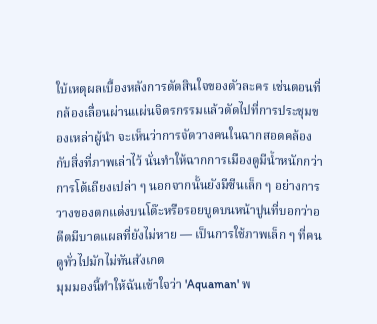ใบ้เหตุผลเบื้องหลังการตัดสินใจของตัวละคร เช่นตอนที่กล้องเลื่อนผ่านแผ่นจิตรกรรมแล้วตัดไปที่การประชุมของเหล่าผู้นำ จะเห็นว่าการจัดวางคนในฉากสอดคล้องกับสิ่งที่ภาพเล่าไว้ นั่นทำให้ฉากการเมืองดูมีน้ำหนักกว่าการโต้เถียงเปล่า ๆ นอกจากนั้นยังมีซีนเล็ก ๆ อย่างการวางของตกแต่งบนโต๊ะหรือรอยบูดบนหน้าปูนที่บอกว่าอดีตมีบาดแผลที่ยังไม่หาย — เป็นการใช้ภาพเล็ก ๆ ที่คนดูทั่วไปมักไม่ทันสังเกต
มุมมองนี้ทำให้ฉันเข้าใจว่า 'Aquaman' พ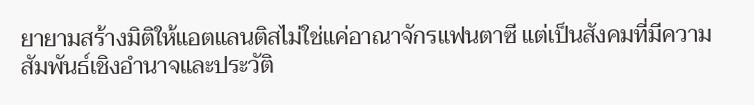ยายามสร้างมิติให้แอตแลนติสไม่ใช่แค่อาณาจักรแฟนตาซี แต่เป็นสังคมที่มีความสัมพันธ์เชิงอำนาจและประวัติ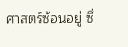ศาสตร์ซ้อนอยู่ ซึ่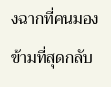งฉากที่คนมองข้ามที่สุดกลับ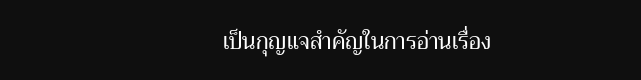เป็นกุญแจสำคัญในการอ่านเรื่อง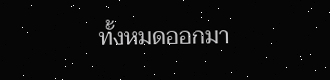ทั้งหมดออกมา